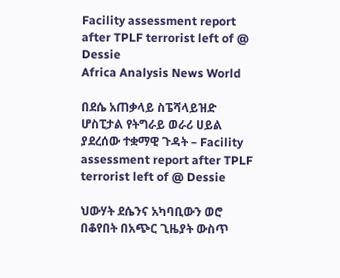Facility assessment report after TPLF terrorist left of @ Dessie
Africa Analysis News World

በደሴ አጠቃላይ ስፔሻላይዝድ ሆስፒታል የትግራይ ወራሪ ሀይል ያደረሰው ተቋማዊ ጉዳት – Facility assessment report after TPLF terrorist left of @ Dessie

ህውሃት ደሴንና አካባቢውን ወሮ በቆየበት በአጭር ጊዜያት ውስጥ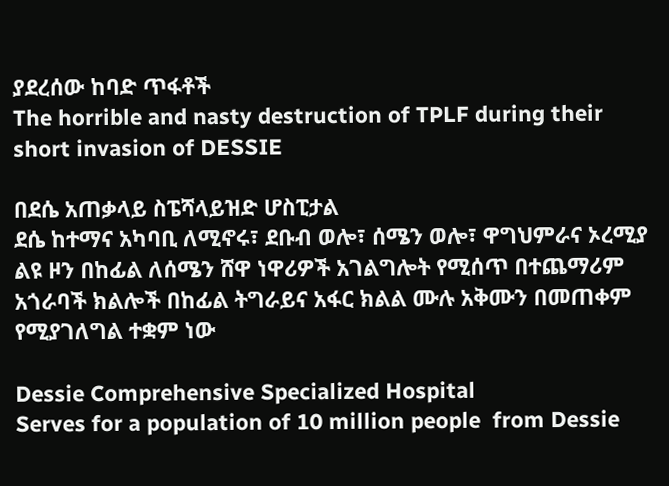ያደረሰው ከባድ ጥፋቶች
The horrible and nasty destruction of TPLF during their short invasion of DESSIE

በደሴ አጠቃላይ ስፔሻላይዝድ ሆስፒታል
ደሴ ከተማና አካባቢ ለሚኖሩ፣ ደቡብ ወሎ፣ ሰሜን ወሎ፣ ዋግህምራና ኦረሚያ ልዩ ዞን በከፊል ለሰሜን ሸዋ ነዋሪዎች አገልግሎት የሚሰጥ በተጨማሪም አጎራባች ክልሎች በከፊል ትግራይና አፋር ክልል ሙሉ አቅሙን በመጠቀም የሚያገለግል ተቋም ነው

Dessie Comprehensive Specialized Hospital
Serves for a population of 10 million people  from Dessie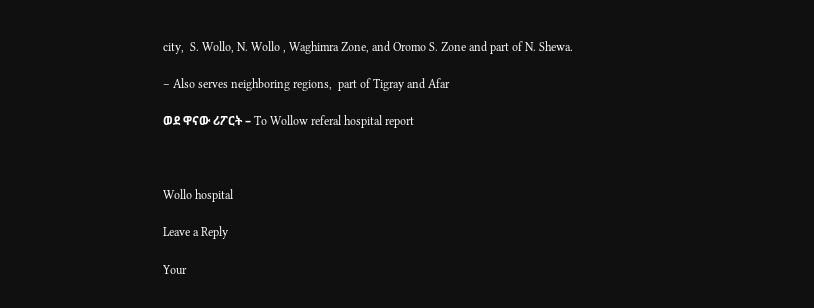city,  S. Wollo, N. Wollo , Waghimra Zone, and Oromo S. Zone and part of N. Shewa.

– Also serves neighboring regions,  part of Tigray and Afar

ወደ ዋናው ሪፖርት – To Wollow referal hospital report



Wollo hospital

Leave a Reply

Your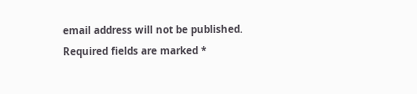email address will not be published. Required fields are marked *